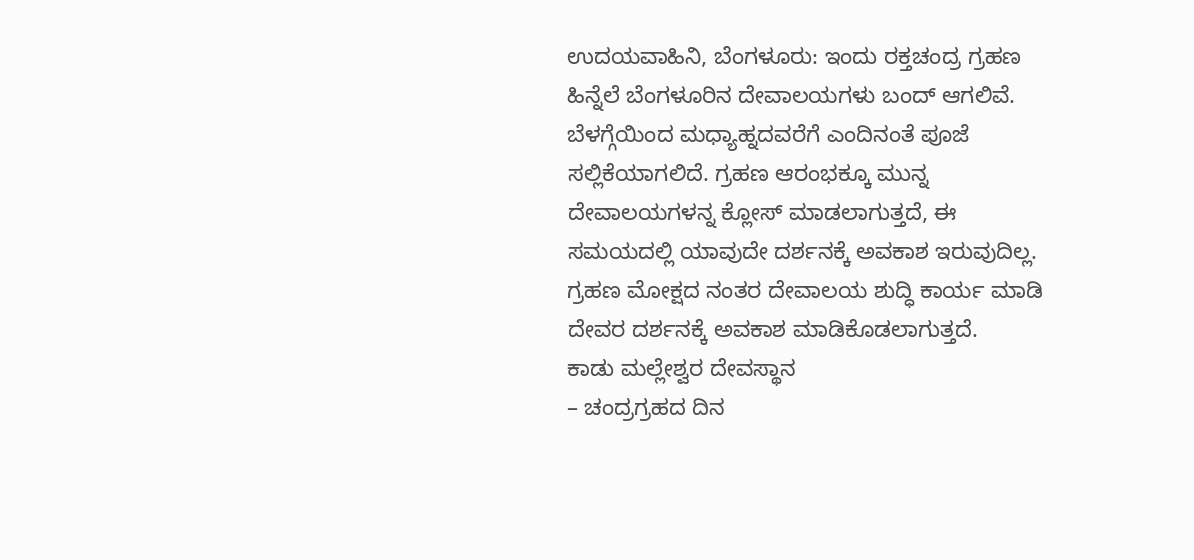ಉದಯವಾಹಿನಿ, ಬೆಂಗಳೂರು: ಇಂದು ರಕ್ತಚಂದ್ರ ಗ್ರಹಣ ಹಿನ್ನೆಲೆ ಬೆಂಗಳೂರಿನ ದೇವಾಲಯಗಳು ಬಂದ್ ಆಗಲಿವೆ. ಬೆಳಗ್ಗೆಯಿಂದ ಮಧ್ಯಾಹ್ನದವರೆಗೆ ಎಂದಿನಂತೆ ಪೂಜೆ ಸಲ್ಲಿಕೆಯಾಗಲಿದೆ. ಗ್ರಹಣ ಆರಂಭಕ್ಕೂ ಮುನ್ನ ದೇವಾಲಯಗಳನ್ನ ಕ್ಲೋಸ್ ಮಾಡಲಾಗುತ್ತದೆ, ಈ ಸಮಯದಲ್ಲಿ ಯಾವುದೇ ದರ್ಶನಕ್ಕೆ ಅವಕಾಶ ಇರುವುದಿಲ್ಲ. ಗ್ರಹಣ ಮೋಕ್ಷದ ನಂತರ ದೇವಾಲಯ ಶುದ್ಧಿ ಕಾರ್ಯ ಮಾಡಿ ದೇವರ ದರ್ಶನಕ್ಕೆ ಅವಕಾಶ ಮಾಡಿಕೊಡಲಾಗುತ್ತದೆ.
ಕಾಡು ಮಲ್ಲೇಶ್ವರ ದೇವಸ್ಥಾನ
– ಚಂದ್ರಗ್ರಹದ ದಿನ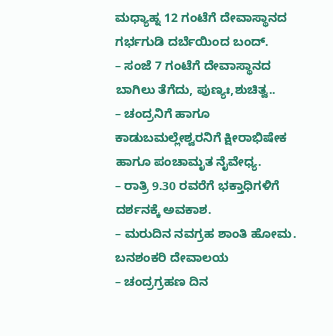ಮಧ್ಯಾಹ್ನ 12 ಗಂಟೆಗೆ ದೇವಾಸ್ಥಾನದ ಗರ್ಭಗುಡಿ ದರ್ಬೆಯಿಂದ ಬಂದ್.
– ಸಂಜೆ 7 ಗಂಟೆಗೆ ದೇವಾಸ್ಥಾನದ ಬಾಗಿಲು ತೆಗೆದು, ಪುಣ್ಯಃ,ಶುಚಿತ್ವ..
– ಚಂದ್ರನಿಗೆ ಹಾಗೂ ಕಾಡುಬಮಲ್ಲೇಶ್ವರನಿಗೆ ಕ್ಷೀರಾಭಿಷೇಕ ಹಾಗೂ ಪಂಚಾಮೃತ ನೈವೇಧ್ಯ.
– ರಾತ್ರಿ 9.30 ರವರೆಗೆ ಭಕ್ತಾಧಿಗಳಿಗೆ ದರ್ಶನಕ್ಕೆ ಅವಕಾಶ.
– ಮರುದಿನ ನವಗ್ರಹ ಶಾಂತಿ ಹೋಮ.
ಬನಶಂಕರಿ ದೇವಾಲಯ
– ಚಂದ್ರಗ್ರಹಣ ದಿನ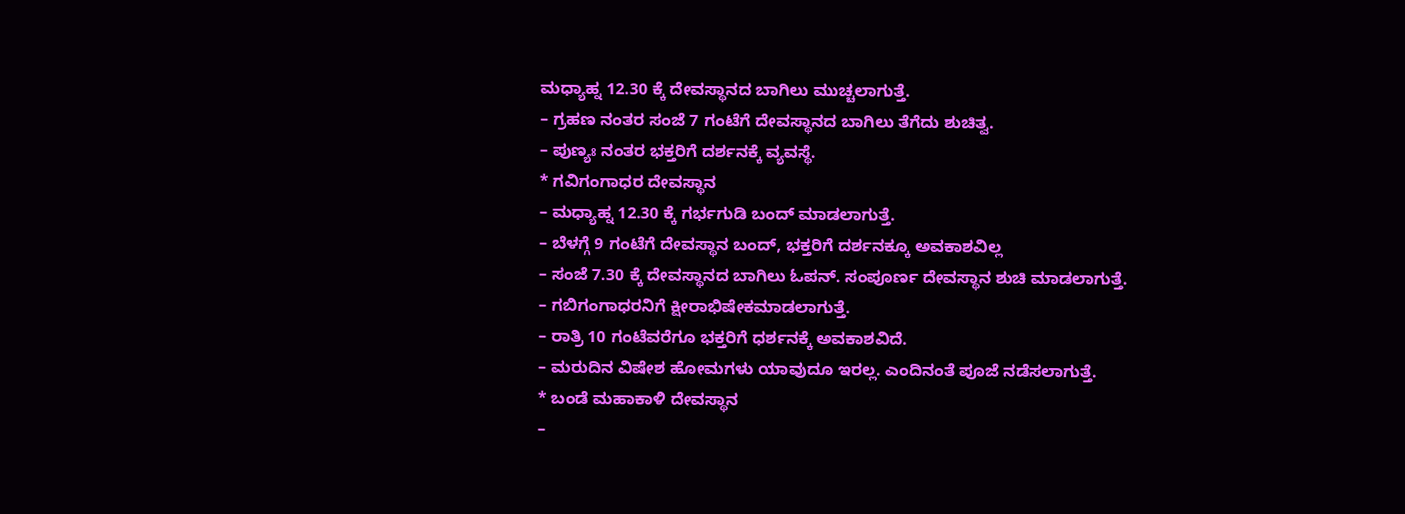ಮಧ್ಯಾಹ್ನ 12.30 ಕ್ಕೆ ದೇವಸ್ಥಾನದ ಬಾಗಿಲು ಮುಚ್ಚಲಾಗುತ್ತೆ.
– ಗ್ರಹಣ ನಂತರ ಸಂಜೆ 7 ಗಂಟೆಗೆ ದೇವಸ್ಥಾನದ ಬಾಗಿಲು ತೆಗೆದು ಶುಚಿತ್ವ.
– ಪುಣ್ಯಃ ನಂತರ ಭಕ್ತರಿಗೆ ದರ್ಶನಕ್ಕೆ ವ್ಯವಸ್ಥೆ.
* ಗವಿಗಂಗಾಧರ ದೇವಸ್ಥಾನ
– ಮಧ್ಯಾಹ್ನ 12.30 ಕ್ಕೆ ಗರ್ಭಗುಡಿ ಬಂದ್ ಮಾಡಲಾಗುತ್ತೆ.
– ಬೆಳಗ್ಗೆ 9 ಗಂಟೆಗೆ ದೇವಸ್ಥಾನ ಬಂದ್, ಭಕ್ತರಿಗೆ ದರ್ಶನಕ್ಕೂ ಅವಕಾಶವಿಲ್ಲ
– ಸಂಜೆ 7.30 ಕ್ಕೆ ದೇವಸ್ಥಾನದ ಬಾಗಿಲು ಓಪನ್. ಸಂಪೂರ್ಣ ದೇವಸ್ಥಾನ ಶುಚಿ ಮಾಡಲಾಗುತ್ತೆ.
– ಗಬಿಗಂಗಾಧರನಿಗೆ ಕ್ಷೀರಾಭಿಷೇಕಮಾಡಲಾಗುತ್ತೆ.
– ರಾತ್ರಿ 10 ಗಂಟೆವರೆಗೂ ಭಕ್ತರಿಗೆ ಧರ್ಶನಕ್ಕೆ ಅವಕಾಶವಿದೆ.
– ಮರುದಿನ ವಿಷೇಶ ಹೋಮಗಳು ಯಾವುದೂ ಇರಲ್ಲ. ಎಂದಿನಂತೆ ಪೂಜೆ ನಡೆಸಲಾಗುತ್ತೆ.
* ಬಂಡೆ ಮಹಾಕಾಳಿ ದೇವಸ್ಥಾನ
–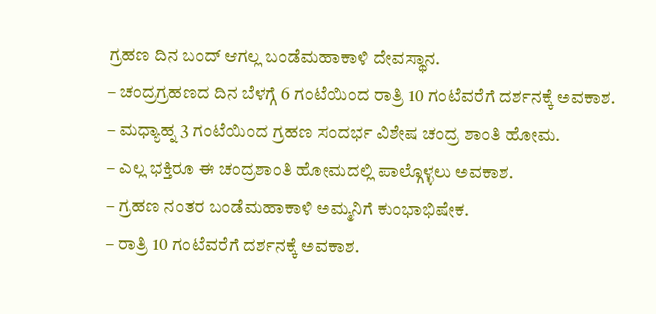ಗ್ರಹಣ ದಿನ ಬಂದ್ ಆಗಲ್ಲ ಬಂಡೆಮಹಾಕಾಳಿ ದೇವಸ್ಥಾನ.
– ಚಂದ್ರಗ್ರಹಣದ ದಿನ ಬೆಳಗ್ಗೆ 6 ಗಂಟೆಯಿಂದ ರಾತ್ರಿ 10 ಗಂಟೆವರೆಗೆ ದರ್ಶನಕ್ಕೆ ಅವಕಾಶ.
– ಮಧ್ಯಾಹ್ನ 3 ಗಂಟೆಯಿಂದ ಗ್ರಹಣ ಸಂದರ್ಭ ವಿಶೇಷ ಚಂದ್ರ ಶಾಂತಿ ಹೋಮ.
– ಎಲ್ಲ ಭಕ್ತಿರೂ ಈ ಚಂದ್ರಶಾಂತಿ ಹೋಮದಲ್ಲಿ ಪಾಲ್ಗೊಳ್ಳಲು ಅವಕಾಶ.
– ಗ್ರಹಣ ನಂತರ ಬಂಡೆಮಹಾಕಾಳಿ ಅಮ್ಮನಿಗೆ ಕುಂಭಾಭಿಷೇಕ.
– ರಾತ್ರಿ 10 ಗಂಟೆವರೆಗೆ ದರ್ಶನಕ್ಕೆ ಅವಕಾಶ.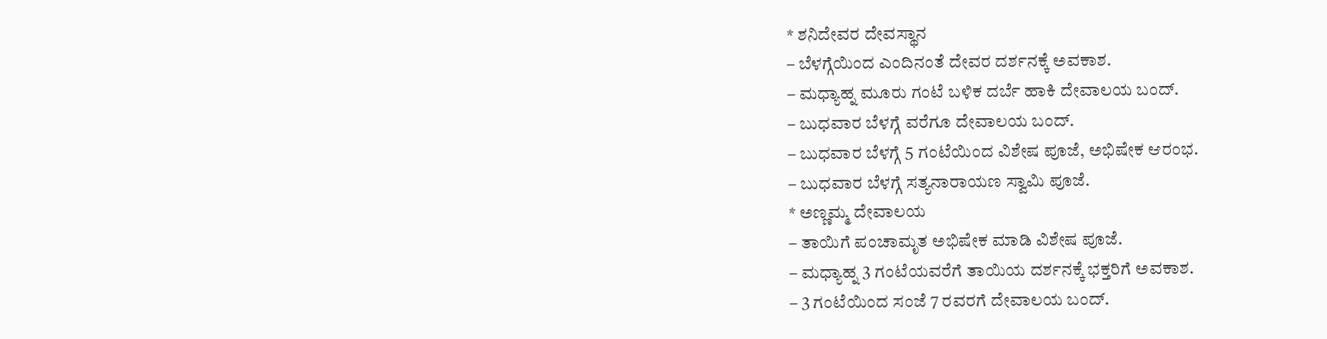* ಶನಿದೇವರ ದೇವಸ್ಥಾನ
– ಬೆಳಗ್ಗೆಯಿಂದ ಎಂದಿನಂತೆ ದೇವರ ದರ್ಶನಕ್ಕೆ ಅವಕಾಶ.
– ಮಧ್ಯಾಹ್ನ ಮೂರು ಗಂಟೆ ಬಳಿಕ ದರ್ಬೆ ಹಾಕಿ ದೇವಾಲಯ ಬಂದ್.
– ಬುಧವಾರ ಬೆಳಗ್ಗೆ ವರೆಗೂ ದೇವಾಲಯ ಬಂದ್.
– ಬುಧವಾರ ಬೆಳಗ್ಗೆ 5 ಗಂಟೆಯಿಂದ ವಿಶೇಷ ಪೂಜೆ, ಅಭಿಷೇಕ ಆರಂಭ.
– ಬುಧವಾರ ಬೆಳಗ್ಗೆ ಸತ್ಯನಾರಾಯಣ ಸ್ವಾಮಿ ಪೂಜೆ.
* ಅಣ್ಣಮ್ಮ ದೇವಾಲಯ
– ತಾಯಿಗೆ ಪಂಚಾಮೃತ ಅಭಿಷೇಕ ಮಾಡಿ ವಿಶೇಷ ಪೂಜೆ.
– ಮಧ್ಯಾಹ್ನ 3 ಗಂಟೆಯವರೆಗೆ ತಾಯಿಯ ದರ್ಶನಕ್ಕೆ ಭಕ್ತರಿಗೆ ಅವಕಾಶ.
– 3 ಗಂಟೆಯಿಂದ ಸಂಜೆ 7 ರವರಗೆ ದೇವಾಲಯ ಬಂದ್.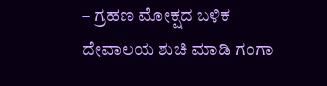– ಗ್ರಹಣ ಮೋಕ್ಷದ ಬಳಿಕ ದೇವಾಲಯ ಶುಚಿ ಮಾಡಿ ಗಂಗಾ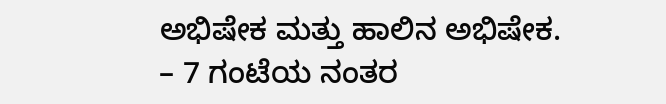ಅಭಿಷೇಕ ಮತ್ತು ಹಾಲಿನ ಅಭಿಷೇಕ.
– 7 ಗಂಟೆಯ ನಂತರ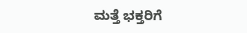ಮತ್ತೆ ಭಕ್ತರಿಗೆ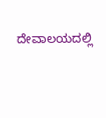ದೇವಾಲಯದಲ್ಲಿ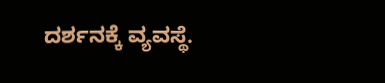ದರ್ಶನಕ್ಕೆ ವ್ಯವಸ್ಥೆ.